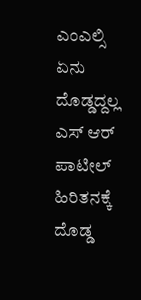ಎಂಎಲ್ಸಿ ಏನು ದೊಡ್ಡದ್ದಲ್ಲ ಎಸ್ ಆರ್ ಪಾಟೀಲ್ ಹಿರಿತನಕ್ಕೆ ದೊಡ್ಡ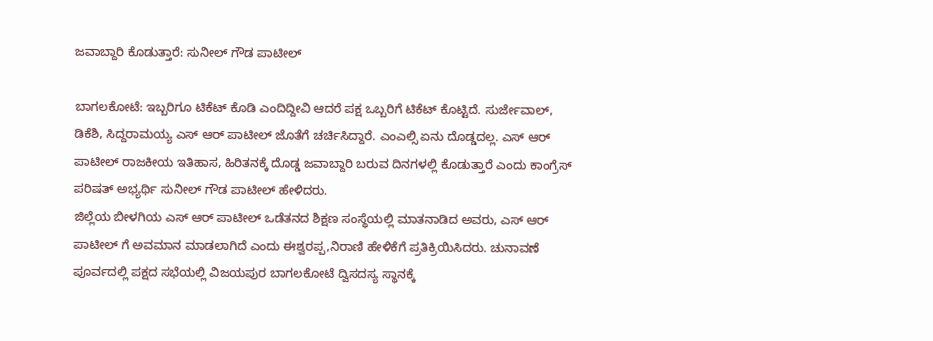ಜವಾಬ್ದಾರಿ ಕೊಡುತ್ತಾರೆ: ಸುನೀಲ್ ಗೌಡ ಪಾಟೀಲ್

ಬಾಗಲಕೋಟೆ: ಇಬ್ಬರಿಗೂ ಟಿಕೆಟ್ ಕೊಡಿ ಎಂದಿದ್ದೀವಿ ಆದರೆ ಪಕ್ಷ ಒಬ್ಬರಿಗೆ ಟಿಕೆಟ್ ಕೊಟ್ಟಿದೆ. ಸುರ್ಜೇವಾಲ್, ಡಿಕೆಶಿ, ಸಿದ್ದರಾಮಯ್ಯ ಎಸ್ ಆರ್ ಪಾಟೀಲ್ ಜೊತೆಗೆ ಚರ್ಚಿಸಿದ್ದಾರೆ. ಎಂಎಲ್ಸಿ ಏನು ದೊಡ್ಡದಲ್ಲ. ಎಸ್ ಆರ್ ಪಾಟೀಲ್ ರಾಜಕೀಯ ಇತಿಹಾಸ, ಹಿರಿತನಕ್ಕೆ ದೊಡ್ಡ ಜವಾಬ್ದಾರಿ ಬರುವ ದಿನಗಳಲ್ಲಿ ಕೊಡುತ್ತಾರೆ ಎಂದು ಕಾಂಗ್ರೆಸ್ ಪರಿಷತ್ ಅಭ್ಯರ್ಥಿ ಸುನೀಲ್ ಗೌಡ ಪಾಟೀಲ್ ಹೇಳಿದರು.
ಜಿಲ್ಲೆಯ ಬೀಳಗಿಯ ಎಸ್ ಆರ್ ಪಾಟೀಲ್ ಒಡೆತನದ ಶಿಕ್ಷಣ ಸಂಸ್ಥೆಯಲ್ಲಿ ಮಾತನಾಡಿದ ಅವರು, ಎಸ್ ಆರ್ ಪಾಟೀಲ್ ಗೆ ಅವಮಾನ ಮಾಡಲಾಗಿದೆ ಎಂದು ಈಶ್ವರಪ್ಪ,ನಿರಾಣಿ ಹೇಳಿಕೆಗೆ ಪ್ರತಿಕ್ರಿಯಿಸಿದರು. ಚುನಾವಣೆ ಪೂರ್ವದಲ್ಲಿ ಪಕ್ಷದ ಸಭೆಯಲ್ಲಿ ವಿಜಯಪುರ ಬಾಗಲಕೋಟೆ ದ್ವಿಸದಸ್ಯ ಸ್ಥಾನಕ್ಕೆ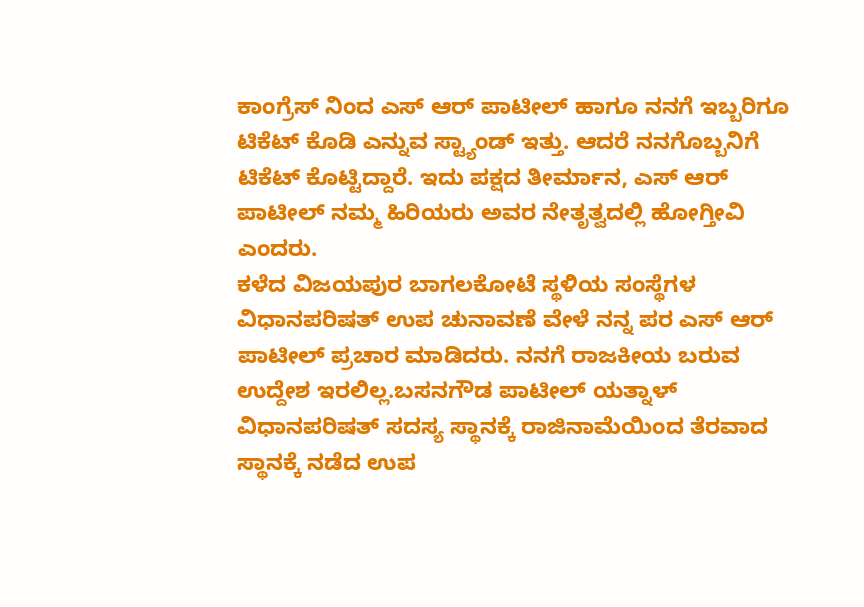ಕಾಂಗ್ರೆಸ್ ನಿಂದ ಎಸ್ ಆರ್ ಪಾಟೀಲ್ ಹಾಗೂ ನನಗೆ ಇಬ್ಬರಿಗೂ ಟಿಕೆಟ್ ಕೊಡಿ ಎನ್ನುವ ಸ್ಟ್ಯಾಂಡ್ ಇತ್ತು. ಆದರೆ ನನಗೊಬ್ಬನಿಗೆ ಟಿಕೆಟ್ ಕೊಟ್ಟಿದ್ದಾರೆ. ಇದು ಪಕ್ಷದ ತೀರ್ಮಾನ, ಎಸ್ ಆರ್ ಪಾಟೀಲ್ ನಮ್ಮ ಹಿರಿಯರು ಅವರ ನೇತೃತ್ವದಲ್ಲಿ ಹೋಗ್ತೀವಿ ಎಂದರು.
ಕಳೆದ ವಿಜಯಪುರ ಬಾಗಲಕೋಟೆ ಸ್ಥಳಿಯ ಸಂಸ್ಥೆಗಳ ವಿಧಾನಪರಿಷತ್ ಉಪ ಚುನಾವಣೆ ವೇಳೆ ನನ್ನ ಪರ ಎಸ್ ಆರ್ ಪಾಟೀಲ್ ಪ್ರಚಾರ ಮಾಡಿದರು. ನನಗೆ ರಾಜಕೀಯ ಬರುವ ಉದ್ದೇಶ ಇರಲಿಲ್ಲ.ಬಸನಗೌಡ ಪಾಟೀಲ್ ಯತ್ನಾಳ್ ವಿಧಾನಪರಿಷತ್ ಸದಸ್ಯ ಸ್ಥಾನಕ್ಕೆ ರಾಜಿನಾಮೆಯಿಂದ ತೆರವಾದ ಸ್ಥಾನಕ್ಕೆ ನಡೆದ ಉಪ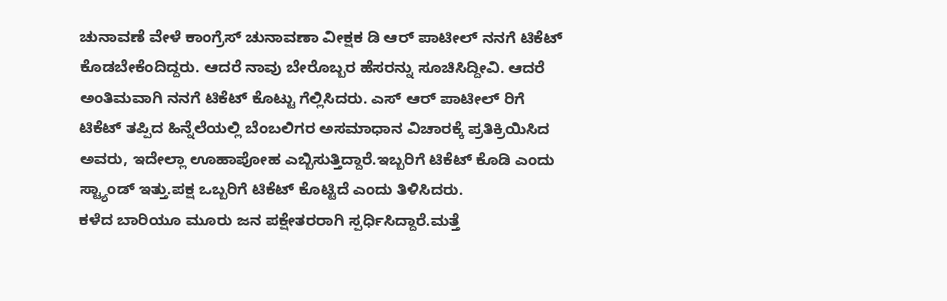ಚುನಾವಣೆ ವೇಳೆ ಕಾಂಗ್ರೆಸ್ ಚುನಾವಣಾ ವೀಕ್ಷಕ ಡಿ ಆರ್ ಪಾಟೀಲ್ ನನಗೆ ಟಿಕೆಟ್ ಕೊಡಬೇಕೆಂದಿದ್ದರು. ಆದರೆ ನಾವು ಬೇರೊಬ್ಬರ ಹೆಸರನ್ನು ಸೂಚಿಸಿದ್ದೀವಿ. ಆದರೆ ಅಂತಿಮವಾಗಿ ನನಗೆ ಟಿಕೆಟ್ ಕೊಟ್ಟು ಗೆಲ್ಲಿಸಿದರು. ಎಸ್ ಆರ್ ಪಾಟೀಲ್ ರಿಗೆ ಟಿಕೆಟ್ ತಪ್ಪಿದ ಹಿನ್ನೆಲೆಯಲ್ಲಿ ಬೆಂಬಲಿಗರ ಅಸಮಾಧಾನ ವಿಚಾರಕ್ಕೆ ಪ್ರತಿಕ್ರಿಯಿಸಿದ ಅವರು, ಇದೇಲ್ಲಾ ಊಹಾಪೋಹ ಎಬ್ಬಿಸುತ್ತಿದ್ದಾರೆ.ಇಬ್ಬರಿಗೆ ಟಿಕೆಟ್ ಕೊಡಿ ಎಂದು ಸ್ಟ್ಯಾಂಡ್ ಇತ್ತು.ಪಕ್ಷ ಒಬ್ಬರಿಗೆ ಟಿಕೆಟ್ ಕೊಟ್ಟಿದೆ ಎಂದು ತಿಳಿಸಿದರು.
ಕಳೆದ ಬಾರಿಯೂ ಮೂರು ಜನ ಪಕ್ಷೇತರರಾಗಿ ಸ್ಪರ್ಧಿಸಿದ್ದಾರೆ.ಮತ್ತೆ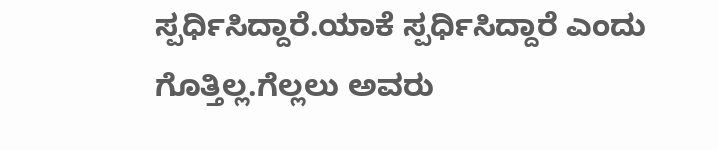ಸ್ಪರ್ಧಿಸಿದ್ದಾರೆ.ಯಾಕೆ ಸ್ಪರ್ಧಿಸಿದ್ದಾರೆ ಎಂದು ಗೊತ್ತಿಲ್ಲ.ಗೆಲ್ಲಲು ಅವರು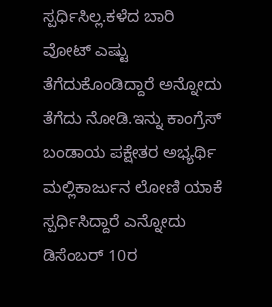ಸ್ಪರ್ಧಿಸಿಲ್ಲ.ಕಳೆದ ಬಾರಿ ವೋಟ್ ಎಷ್ಟು ತೆಗೆದುಕೊಂಡಿದ್ದಾರೆ ಅನ್ನೋದು ತೆಗೆದು ನೋಡಿ.ಇನ್ನು ಕಾಂಗ್ರೆಸ್ ಬಂಡಾಯ ಪಕ್ಷೇತರ ಅಭ್ಯರ್ಥಿ ಮಲ್ಲಿಕಾರ್ಜುನ ಲೋಣಿ ಯಾಕೆ ಸ್ಪರ್ಧಿಸಿದ್ದಾರೆ ಎನ್ನೋದು ಡಿಸೆಂಬರ್ 10ರ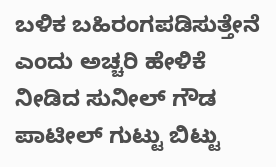ಬಳಿಕ ಬಹಿರಂಗಪಡಿಸುತ್ತೇನೆ ಎಂದು ಅಚ್ಚರಿ ಹೇಳಿಕೆ ನೀಡಿದ ಸುನೀಲ್ ಗೌಡ ಪಾಟೀಲ್ ಗುಟ್ಟು ಬಿಟ್ಟು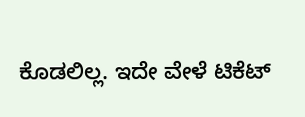ಕೊಡಲಿಲ್ಲ. ಇದೇ ವೇಳೆ ಟಿಕೆಟ್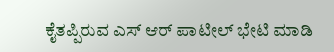ಕೈತಪ್ಪಿರುವ ಎಸ್ ಆರ್ ಪಾಟೀಲ್ ಭೇಟಿ ಮಾಡಿ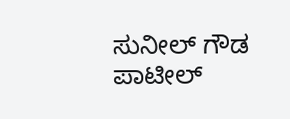ಸುನೀಲ್ ಗೌಡ ಪಾಟೀಲ್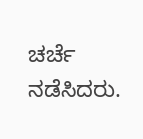ಚರ್ಚೆ ನಡೆಸಿದರು.